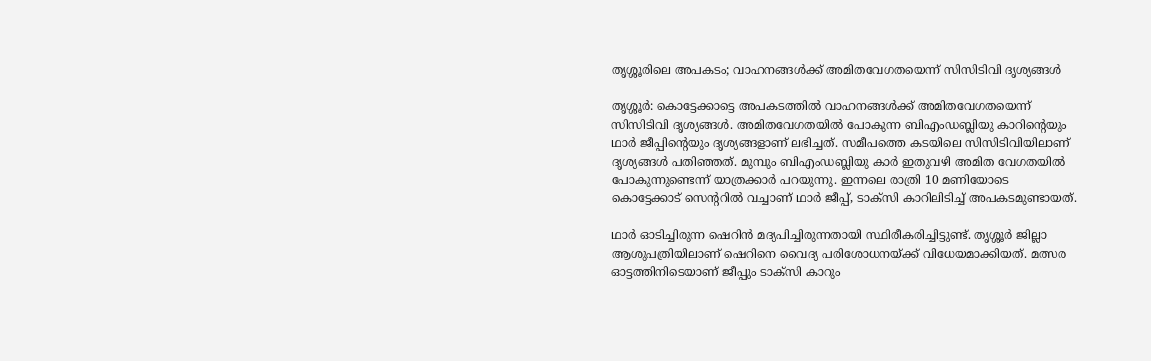തൃശ്ശൂരിലെ അപകടം; വാഹനങ്ങള്‍ക്ക് അമിതവേഗതയെന്ന് സിസിടിവി ദൃശ്യങ്ങള്‍

തൃശ്ശൂര്‍: കൊട്ടേക്കാട്ടെ അപകടത്തില്‍ വാഹനങ്ങള്‍ക്ക് അമിതവേഗതയെന്ന് സിസിടിവി ദൃശ്യങ്ങള്‍. അമിതവേഗതയില്‍ പോകുന്ന ബിഎംഡബ്ലിയു കാറിന്റെയും ഥാര്‍ ജീപ്പിന്റെയും ദൃശ്യങ്ങളാണ് ലഭിച്ചത്. സമീപത്തെ കടയിലെ സിസിടിവിയിലാണ് ദൃശ്യങ്ങള്‍ പതിഞ്ഞത്. മുമ്പും ബിഎംഡബ്ലിയു കാര്‍ ഇതുവഴി അമിത വേഗതയില്‍ പോകുന്നുണ്ടെന്ന് യാത്രക്കാര്‍ പറയുന്നു. ഇന്നലെ രാത്രി 10 മണിയോടെ കൊട്ടേക്കാട് സെന്ററില്‍ വച്ചാണ് ഥാര്‍ ജീപ്പ്, ടാക്‌സി കാറിലിടിച്ച് അപകടമുണ്ടായത്.

ഥാര്‍ ഓടിച്ചിരുന്ന ഷെറിന്‍ മദ്യപിച്ചിരുന്നതായി സ്ഥിരീകരിച്ചിട്ടുണ്ട്. തൃശ്ശൂര്‍ ജില്ലാ ആശുപത്രിയിലാണ് ഷെറിനെ വൈദ്യ പരിശോധനയ്ക്ക് വിധേയമാക്കിയത്. മത്സര ഓട്ടത്തിനിടെയാണ് ജീപ്പും ടാക്‌സി കാറും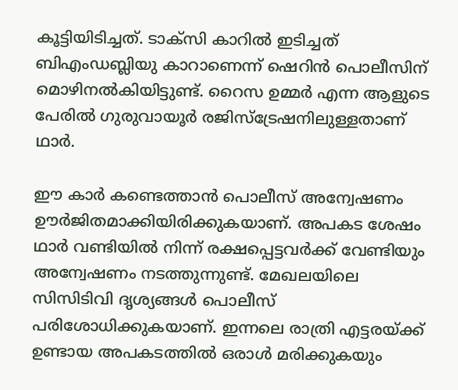കൂട്ടിയിടിച്ചത്. ടാക്‌സി കാറില്‍ ഇടിച്ചത് ബിഎംഡബ്ലിയു കാറാണെന്ന് ഷെറിന്‍ പൊലീസിന് മൊഴിനല്‍കിയിട്ടുണ്ട്. റൈസ ഉമ്മര്‍ എന്ന ആളുടെ പേരില്‍ ഗുരുവായൂര്‍ രജിസ്‌ട്രേഷനിലുള്ളതാണ് ഥാര്‍.

ഈ കാര്‍ കണ്ടെത്താന്‍ പൊലീസ് അന്വേഷണം ഊര്‍ജിതമാക്കിയിരിക്കുകയാണ്. അപകട ശേഷം ഥാര്‍ വണ്ടിയില്‍ നിന്ന് രക്ഷപ്പെട്ടവര്‍ക്ക് വേണ്ടിയും അന്വേഷണം നടത്തുന്നുണ്ട്. മേഖലയിലെ സിസിടിവി ദൃശ്യങ്ങള്‍ പൊലീസ് പരിശോധിക്കുകയാണ്. ഇന്നലെ രാത്രി എട്ടരയ്ക്ക് ഉണ്ടായ അപകടത്തില്‍ ഒരാള്‍ മരിക്കുകയും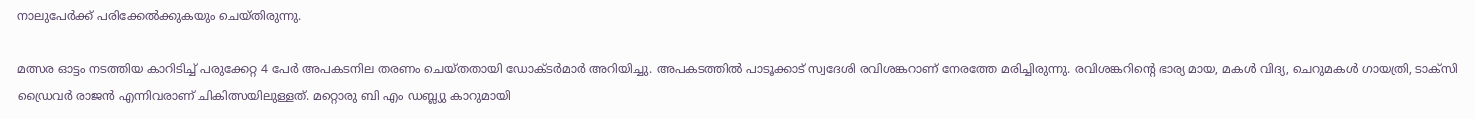നാലുപേര്‍ക്ക് പരിക്കേല്‍ക്കുകയും ചെയ്തിരുന്നു.

മത്സര ഓട്ടം നടത്തിയ കാറിടിച്ച് പരുക്കേറ്റ 4 പേര്‍ അപകടനില തരണം ചെയ്തതായി ഡോക്ടര്‍മാര്‍ അറിയിച്ചു. അപകടത്തില്‍ പാടൂക്കാട് സ്വദേശി രവിശങ്കറാണ് നേരത്തേ മരിച്ചിരുന്നു. രവിശങ്കറിന്റെ ഭാര്യ മായ, മകള്‍ വിദ്യ, ചെറുമകള്‍ ഗായത്രി, ടാക്‌സി ഡ്രൈവര്‍ രാജന്‍ എന്നിവരാണ് ചികിത്സയിലുള്ളത്. മറ്റൊരു ബി എം ഡബ്ല്യു കാറുമായി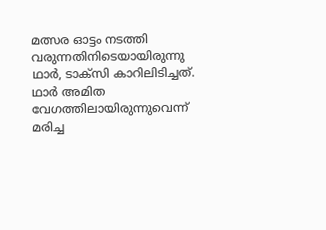മത്സര ഓട്ടം നടത്തി വരുന്നതിനിടെയായിരുന്നു ഥാര്‍, ടാക്‌സി കാറിലിടിച്ചത്. ഥാര്‍ അമിത വേഗത്തിലായിരുന്നുവെന്ന് മരിച്ച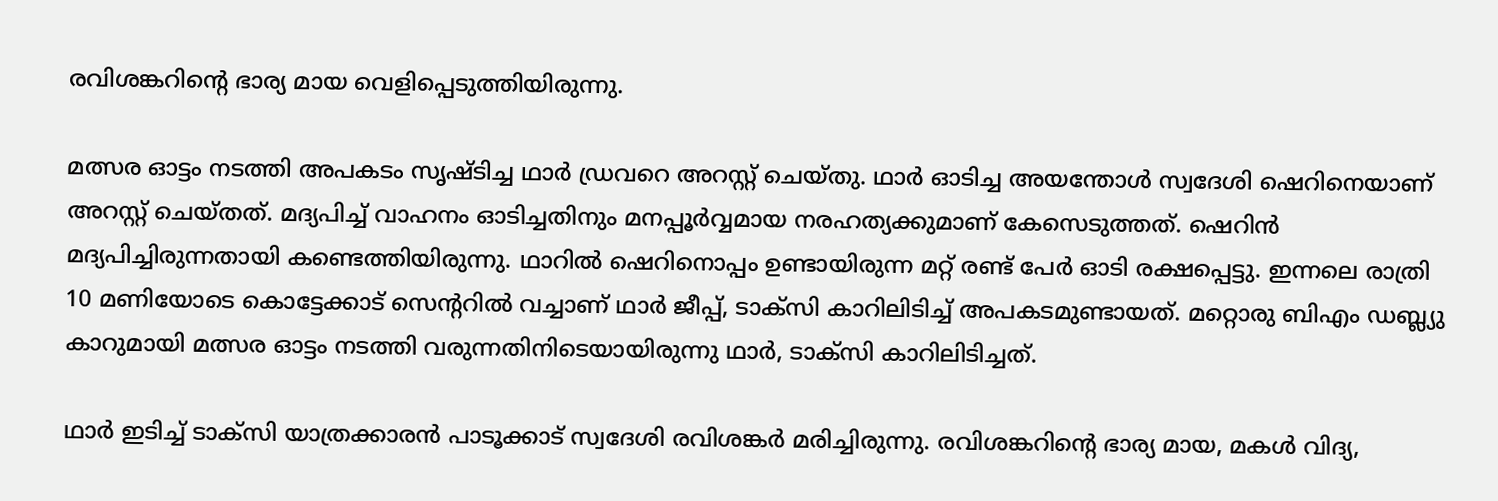രവിശങ്കറിന്റെ ഭാര്യ മായ വെളിപ്പെടുത്തിയിരുന്നു.

മത്സര ഓട്ടം നടത്തി അപകടം സൃഷ്ടിച്ച ഥാര്‍ ഡ്രവറെ അറസ്റ്റ് ചെയ്തു. ഥാര്‍ ഓടിച്ച അയന്തോള്‍ സ്വദേശി ഷെറിനെയാണ് അറസ്റ്റ് ചെയ്തത്. മദ്യപിച്ച് വാഹനം ഓടിച്ചതിനും മനപ്പൂര്‍വ്വമായ നരഹത്യക്കുമാണ് കേസെടുത്തത്. ഷെറിന്‍ മദ്യപിച്ചിരുന്നതായി കണ്ടെത്തിയിരുന്നു. ഥാറില്‍ ഷെറിനൊപ്പം ഉണ്ടായിരുന്ന മറ്റ് രണ്ട് പേര്‍ ഓടി രക്ഷപ്പെട്ടു. ഇന്നലെ രാത്രി 10 മണിയോടെ കൊട്ടേക്കാട് സെന്ററില്‍ വച്ചാണ് ഥാര്‍ ജീപ്പ്, ടാക്‌സി കാറിലിടിച്ച് അപകടമുണ്ടായത്. മറ്റൊരു ബിഎം ഡബ്ല്യു കാറുമായി മത്സര ഓട്ടം നടത്തി വരുന്നതിനിടെയായിരുന്നു ഥാര്‍, ടാക്‌സി കാറിലിടിച്ചത്.

ഥാര്‍ ഇടിച്ച് ടാക്‌സി യാത്രക്കാരന്‍ പാടൂക്കാട് സ്വദേശി രവിശങ്കര്‍ മരിച്ചിരുന്നു. രവിശങ്കറിന്റെ ഭാര്യ മായ, മകള്‍ വിദ്യ,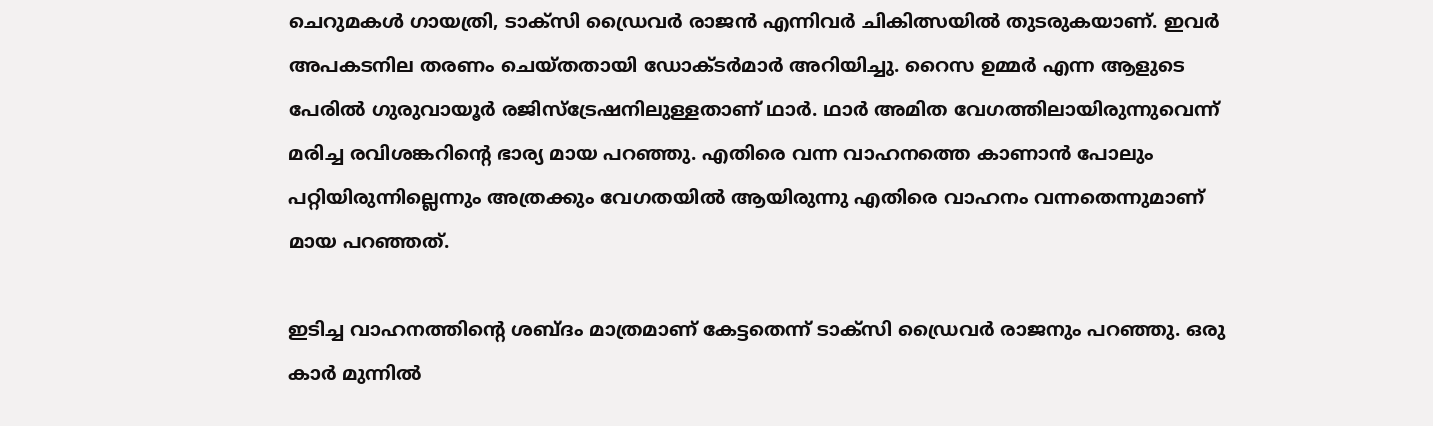ചെറുമകള്‍ ഗായത്രി, ടാക്‌സി ഡ്രൈവര്‍ രാജന്‍ എന്നിവര്‍ ചികിത്സയില്‍ തുടരുകയാണ്. ഇവര്‍ അപകടനില തരണം ചെയ്തതായി ഡോക്ടര്‍മാര്‍ അറിയിച്ചു. റൈസ ഉമ്മര്‍ എന്ന ആളുടെ പേരില്‍ ഗുരുവായൂര്‍ രജിസ്‌ട്രേഷനിലുള്ളതാണ് ഥാര്‍. ഥാര്‍ അമിത വേഗത്തിലായിരുന്നുവെന്ന് മരിച്ച രവിശങ്കറിന്റെ ഭാര്യ മായ പറഞ്ഞു. എതിരെ വന്ന വാഹനത്തെ കാണാന്‍ പോലും പറ്റിയിരുന്നില്ലെന്നും അത്രക്കും വേഗതയില്‍ ആയിരുന്നു എതിരെ വാഹനം വന്നതെന്നുമാണ് മായ പറഞ്ഞത്.

ഇടിച്ച വാഹനത്തിന്റെ ശബ്ദം മാത്രമാണ് കേട്ടതെന്ന് ടാക്‌സി ഡ്രൈവര്‍ രാജനും പറഞ്ഞു. ഒരു കാര്‍ മുന്നില്‍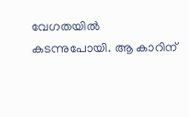വേഗതയില്‍ കടന്നുപോയി. ആ കാറിന്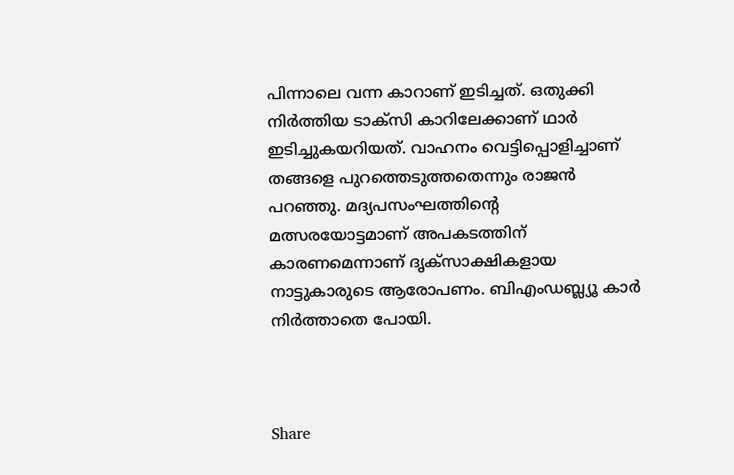പിന്നാലെ വന്ന കാറാണ് ഇടിച്ചത്. ഒതുക്കി നിര്‍ത്തിയ ടാക്‌സി കാറിലേക്കാണ് ഥാര്‍ ഇടിച്ചുകയറിയത്. വാഹനം വെട്ടിപ്പൊളിച്ചാണ് തങ്ങളെ പുറത്തെടുത്തതെന്നും രാജന്‍ പറഞ്ഞു. മദ്യപസംഘത്തിന്റെ മത്സരയോട്ടമാണ് അപകടത്തിന് കാരണമെന്നാണ് ദൃക്‌സാക്ഷികളായ നാട്ടുകാരുടെ ആരോപണം. ബിഎംഡബ്ല്യൂ കാര്‍ നിര്‍ത്താതെ പോയി.



Share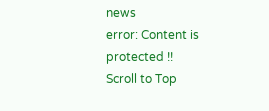news
error: Content is protected !!
Scroll to Top